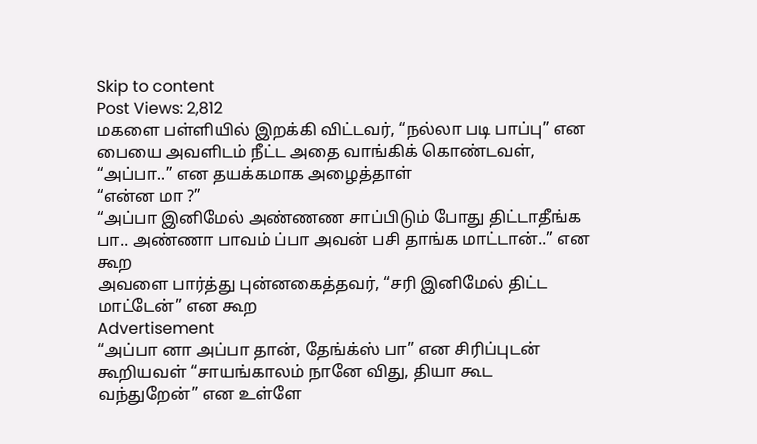Skip to content
Post Views: 2,812
மகளை பள்ளியில் இறக்கி விட்டவர், “நல்லா படி பாப்பு” என பையை அவளிடம் நீட்ட அதை வாங்கிக் கொண்டவள், “அப்பா..” என தயக்கமாக அழைத்தாள்
“என்ன மா ?”
“அப்பா இனிமேல் அண்ணண சாப்பிடும் போது திட்டாதீங்க பா.. அண்ணா பாவம் ப்பா அவன் பசி தாங்க மாட்டான்..” என கூற
அவளை பார்த்து புன்னகைத்தவர், “சரி இனிமேல் திட்ட மாட்டேன்” என கூற
Advertisement
“அப்பா னா அப்பா தான், தேங்க்ஸ் பா” என சிரிப்புடன் கூறியவள் “சாயங்காலம் நானே விது, தியா கூட வந்துறேன்” என உள்ளே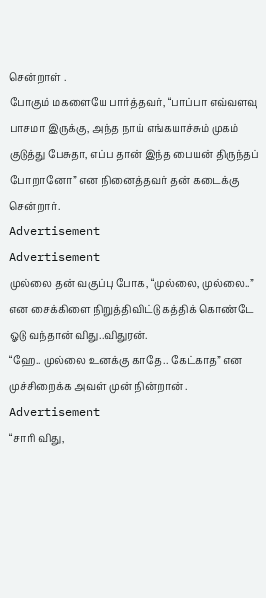சென்றாள் .
போகும் மகளையே பார்த்தவர், “பாப்பா எவ்வளவு பாசமா இருக்கு, அந்த நாய் எங்கயாச்சும் முகம் குடுத்து பேசுதா, எப்ப தான் இந்த பையன் திருந்தப் போறானோ” என நினைத்தவர் தன் கடைக்கு சென்றார்.
Advertisement
Advertisement
முல்லை தன் வகுப்பு போக, “முல்லை, முல்லை..” என சைக்கிளை நிறுத்திவிட்டு கத்திக் கொண்டே ஓடு வந்தான் விது..விதுரன்.
“ஹே.. முல்லை உனக்கு காதே.. கேட்காத” என முச்சிறைக்க அவள் முன் நின்றான் .
Advertisement
“சாரி விது,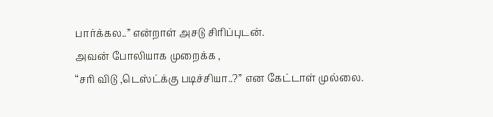பார்க்கல..” என்றாள் அசடு சிரிப்புடன்.
அவன் போலியாக முறைக்க ,
“சரி விடு ,டெஸ்ட்க்கு படிச்சியா..?” என கேட்டாள் முல்லை.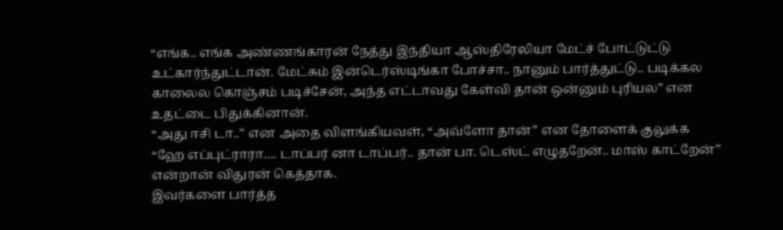“எங்க.. எங்க அண்ணங்காரன் நேத்து இந்தியா ஆஸ்திரேலியா மேட்ச் போட்டுட்டு உட்கார்ந்துட்டான். மேட்சும் இன்டெர்ஸ்டிங்கா போச்சா.. நானும் பார்த்துட்டு.. படிக்கல காலைல கொஞ்சம் படிச்சேன், அந்த எட்டாவது கேள்வி தான் ஒன்னும் புரியல” என உதட்டை பிதுக்கினான்.
“அது ஈசி டா..” என அதை விளங்கியவள், “அவ்ளோ தான்” என தோளைக் குலுக்க
“ஹே எப்புட்ராரா…. டாப்பர் னா டாப்பர்.. தான் பா. டெஸ்ட் எழுதறேன்.. மாஸ் காட்றேன்” என்றான் விதுரன் கெத்தாக.
இவர்களை பார்த்த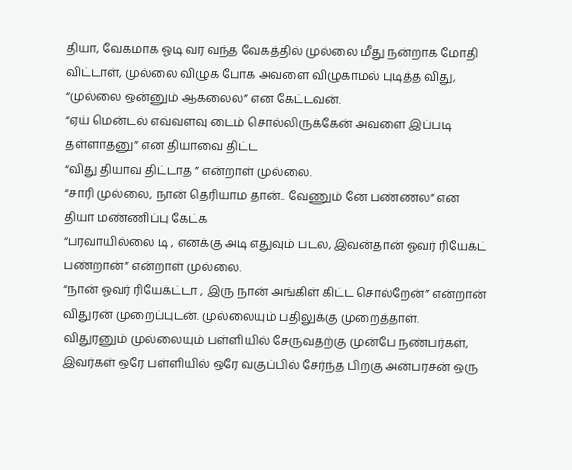தியா, வேகமாக ஓடி வர வந்த வேகத்தில் முல்லை மீது நன்றாக மோதி விட்டாள், முல்லை விழுக போக அவளை விழுகாமல் புடித்த விது, “முல்லை ஒன்னும் ஆகலைல” என கேட்டவன்.
“ஏய் மென்டல் எவ்வளவு டைம் சொல்லிருக்கேன் அவளை இப்படி தள்ளாதனு” என தியாவை திட்ட
“விது தியாவ திட்டாத ” என்றாள் முல்லை.
“சாரி முல்லை, நான் தெரியாம தான்.. வேணும் னே பண்ணல” என தியா மண்ணிப்பு கேட்க
“பரவாயில்லை டி , எனக்கு அடி எதுவும் படல, இவன்தான் ஓவர் ரியேக்ட் பண்றான்” என்றாள் முல்லை.
“நான் ஓவர் ரியேக்ட்டா , இரு நான் அங்கிள் கிட்ட சொல்றேன்” என்றான் விதுரன் முறைப்புடன். முல்லையும் பதிலுக்கு முறைத்தாள்.
விதுரனும் முல்லையும் பள்ளியில் சேருவதற்கு முன்பே நண்பர்கள், இவர்கள் ஒரே பள்ளியில் ஒரே வகுப்பில் சேர்ந்த பிறகு அன்பரசன் ஒரு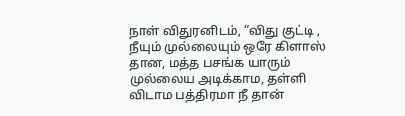நாள் விதுரனிடம், “விது குட்டி , நீயும் முல்லையும் ஒரே கிளாஸ் தான, மத்த பசங்க யாரும் முல்லைய அடிக்காம, தள்ளி விடாம பத்திரமா நீ தான்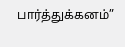பார்த்துக்கனம்”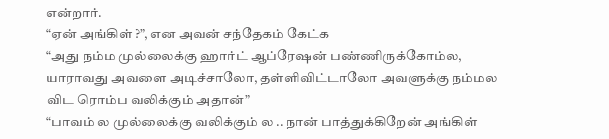என்றார்.
“ஏன் அங்கிள் ?”, என அவன் சந்தேகம் கேட்க
“அது நம்ம முல்லைக்கு ஹார்ட் ஆப்ரேஷன் பண்ணிருக்கோம்ல, யாராவது அவளை அடிச்சாலோ, தள்ளிவிட்டாலோ அவளுக்கு நம்மல விட ரொம்ப வலிக்கும் அதான்”
“பாவம் ல முல்லைக்கு வலிக்கும் ல .. நான் பாத்துக்கிறேன் அங்கிள்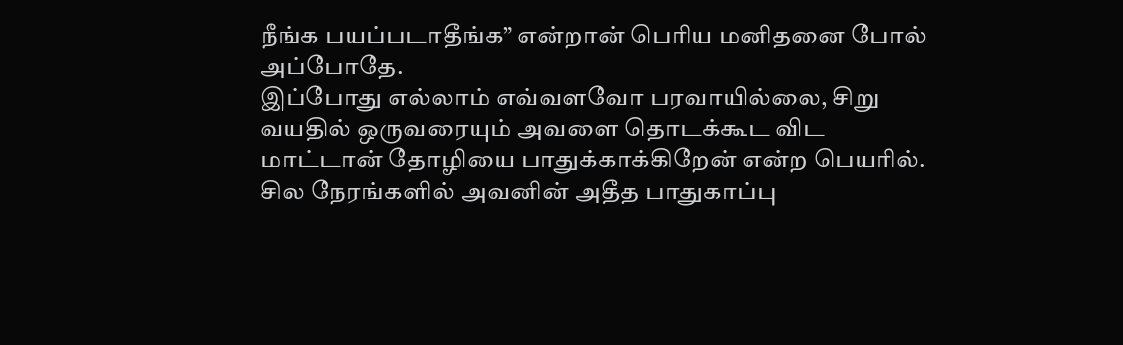நீங்க பயப்படாதீங்க” என்றான் பெரிய மனிதனை போல் அப்போதே.
இப்போது எல்லாம் எவ்வளவோ பரவாயில்லை, சிறு வயதில் ஒருவரையும் அவளை தொடக்கூட விட மாட்டான் தோழியை பாதுக்காக்கிறேன் என்ற பெயரில். சில நேரங்களில் அவனின் அதீத பாதுகாப்பு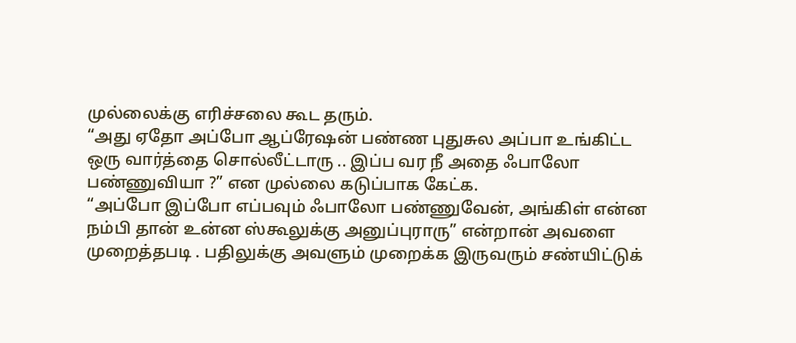முல்லைக்கு எரிச்சலை கூட தரும்.
“அது ஏதோ அப்போ ஆப்ரேஷன் பண்ண புதுசுல அப்பா உங்கிட்ட ஒரு வார்த்தை சொல்லீட்டாரு .. இப்ப வர நீ அதை ஃபாலோ பண்ணுவியா ?” என முல்லை கடுப்பாக கேட்க.
“அப்போ இப்போ எப்பவும் ஃபாலோ பண்ணுவேன், அங்கிள் என்ன நம்பி தான் உன்ன ஸ்கூலுக்கு அனுப்புராரு” என்றான் அவளை முறைத்தபடி . பதிலுக்கு அவளும் முறைக்க இருவரும் சண்யிட்டுக்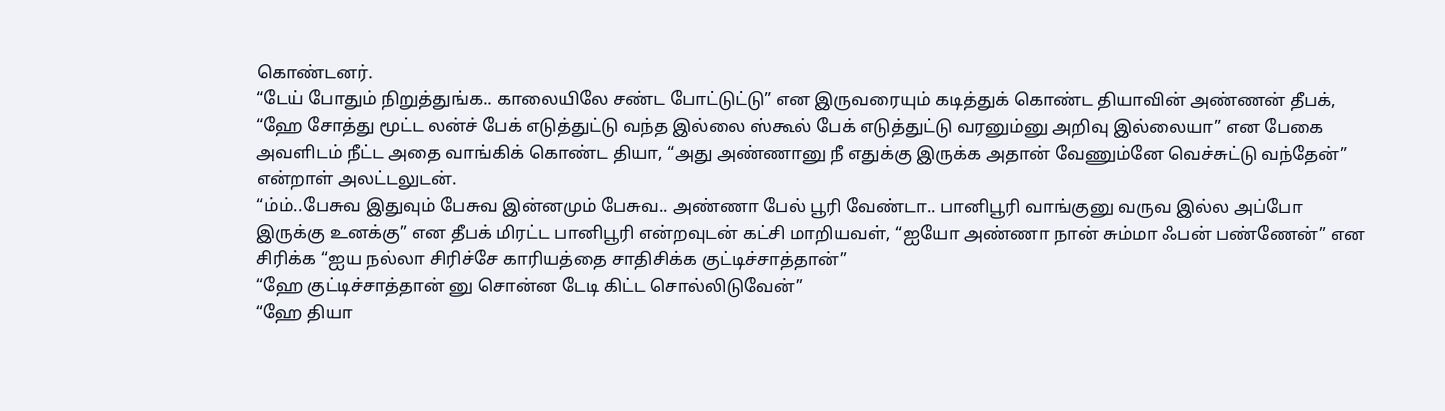கொண்டனர்.
“டேய் போதும் நிறுத்துங்க.. காலையிலே சண்ட போட்டுட்டு” என இருவரையும் கடித்துக் கொண்ட தியாவின் அண்ணன் தீபக், “ஹே சோத்து மூட்ட லன்ச் பேக் எடுத்துட்டு வந்த இல்லை ஸ்கூல் பேக் எடுத்துட்டு வரனும்னு அறிவு இல்லையா” என பேகை அவளிடம் நீட்ட அதை வாங்கிக் கொண்ட தியா, “அது அண்ணானு நீ எதுக்கு இருக்க அதான் வேணும்னே வெச்சுட்டு வந்தேன்” என்றாள் அலட்டலுடன்.
“ம்ம்..பேசுவ இதுவும் பேசுவ இன்னமும் பேசுவ.. அண்ணா பேல் பூரி வேண்டா.. பானிபூரி வாங்குனு வருவ இல்ல அப்போ இருக்கு உனக்கு” என தீபக் மிரட்ட பானிபூரி என்றவுடன் கட்சி மாறியவள், “ஐயோ அண்ணா நான் சும்மா ஃபன் பண்ணேன்” என சிரிக்க “ஐய நல்லா சிரிச்சே காரியத்தை சாதிசிக்க குட்டிச்சாத்தான்”
“ஹே குட்டிச்சாத்தான் னு சொன்ன டேடி கிட்ட சொல்லிடுவேன்”
“ஹே தியா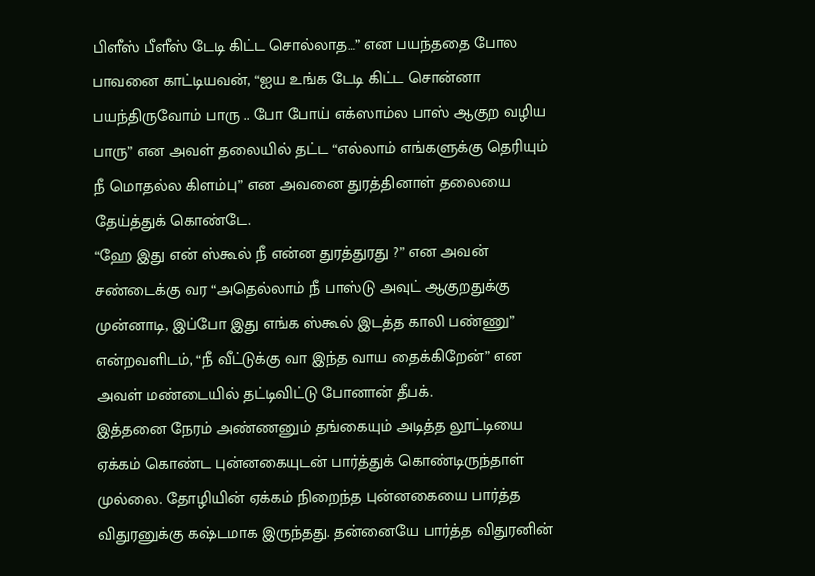பிளீஸ் பீளீஸ் டேடி கிட்ட சொல்லாத…” என பயந்ததை போல பாவனை காட்டியவன், “ஐய உங்க டேடி கிட்ட சொன்னா பயந்திருவோம் பாரு .. போ போய் எக்ஸாம்ல பாஸ் ஆகுற வழிய பாரு” என அவள் தலையில் தட்ட “எல்லாம் எங்களுக்கு தெரியும் நீ மொதல்ல கிளம்பு” என அவனை துரத்தினாள் தலையை தேய்த்துக் கொண்டே.
“ஹே இது என் ஸ்கூல் நீ என்ன துரத்துரது ?” என அவன் சண்டைக்கு வர “அதெல்லாம் நீ பாஸ்டு அவுட் ஆகுறதுக்கு முன்னாடி, இப்போ இது எங்க ஸ்கூல் இடத்த காலி பண்ணு” என்றவளிடம், “நீ வீட்டுக்கு வா இந்த வாய தைக்கிறேன்” என அவள் மண்டையில் தட்டிவிட்டு போனான் தீபக்.
இத்தனை நேரம் அண்ணனும் தங்கையும் அடித்த லூட்டியை ஏக்கம் கொண்ட புன்னகையுடன் பார்த்துக் கொண்டிருந்தாள் முல்லை. தோழியின் ஏக்கம் நிறைந்த புன்னகையை பார்த்த விதுரனுக்கு கஷ்டமாக இருந்தது. தன்னையே பார்த்த விதுரனின்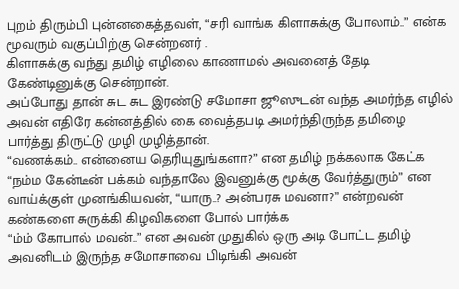புறம் திரும்பி புன்னகைத்தவள், “சரி வாங்க கிளாசுக்கு போலாம்..” என்க மூவரும் வகுப்பிற்கு சென்றனர் .
கிளாசுக்கு வந்து தமிழ் எழிலை காணாமல் அவனைத் தேடி கேண்டினுக்கு சென்றான்.
அப்போது தான் சுட சுட இரண்டு சமோசா ஜூஸுடன் வந்த அமர்ந்த எழில் அவன் எதிரே கன்னத்தில் கை வைத்தபடி அமர்ந்திருந்த தமிழை பார்த்து திருட்டு முழி முழித்தான்.
“வணக்கம்.. என்னைய தெரியுதுங்களா?” என தமிழ் நக்கலாக கேட்க
“நம்ம கேன்டீன் பக்கம் வந்தாலே இவனுக்கு மூக்கு வேர்த்துரும்” என வாய்க்குள் முனங்கியவன், “யாரு..? அன்பரசு மவனா?” என்றவன் கண்களை சுருக்கி கிழவிகளை போல் பார்க்க
“ம்ம் கோபால் மவன்..” என அவன் முதுகில் ஒரு அடி போட்ட தமிழ் அவனிடம் இருந்த சமோசாவை பிடிங்கி அவன்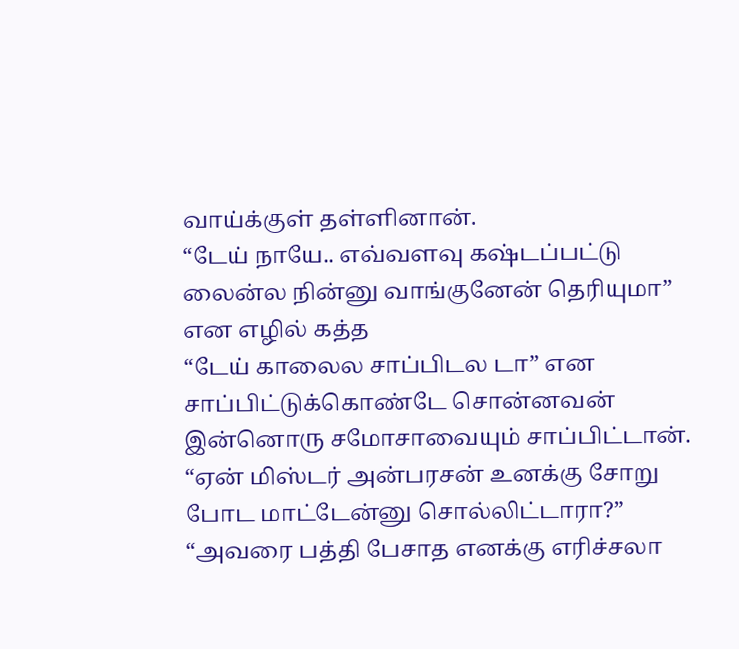வாய்க்குள் தள்ளினான்.
“டேய் நாயே.. எவ்வளவு கஷ்டப்பட்டு லைன்ல நின்னு வாங்குனேன் தெரியுமா” என எழில் கத்த
“டேய் காலைல சாப்பிடல டா” என
சாப்பிட்டுக்கொண்டே சொன்னவன் இன்னொரு சமோசாவையும் சாப்பிட்டான்.
“ஏன் மிஸ்டர் அன்பரசன் உனக்கு சோறு போட மாட்டேன்னு சொல்லிட்டாரா?”
“அவரை பத்தி பேசாத எனக்கு எரிச்சலா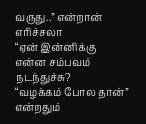வருது..” என்றான் எரிச்சலா
“ஏன் இன்னிக்கு என்ன சம்பவம் நடந்துச்சு?
“வழக்கம் போல தான்” என்றதும்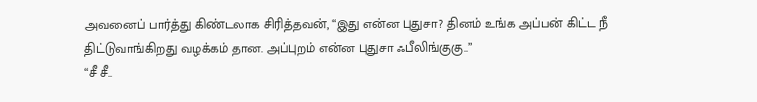அவனைப் பார்த்து கிண்டலாக சிரித்தவன், “இது என்ன புதுசா? தினம் உங்க அப்பன் கிட்ட நீ திட்டுவாங்கிறது வழக்கம் தான. அப்புறம் என்ன புதுசா ஃபீலிங்குகு..”
“சீ சீ..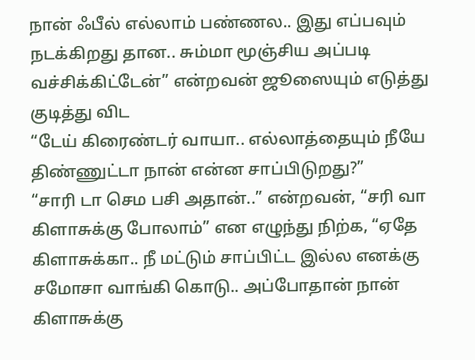நான் ஃபீல் எல்லாம் பண்ணல.. இது எப்பவும் நடக்கிறது தான.. சும்மா மூஞ்சிய அப்படி வச்சிக்கிட்டேன்” என்றவன் ஜூஸையும் எடுத்து குடித்து விட
“டேய் கிரைண்டர் வாயா.. எல்லாத்தையும் நீயே திண்ணுட்டா நான் என்ன சாப்பிடுறது?”
“சாரி டா செம பசி அதான்..” என்றவன், “சரி வா கிளாசுக்கு போலாம்” என எழுந்து நிற்க, “ஏதே கிளாசுக்கா.. நீ மட்டும் சாப்பிட்ட இல்ல எனக்கு சமோசா வாங்கி கொடு.. அப்போதான் நான் கிளாசுக்கு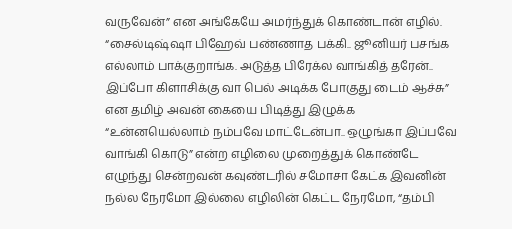வருவேன்” என அங்கேயே அமர்ந்துக் கொண்டான் எழில்.
“சைல்டிஷ்ஷா பிஹேவ் பண்ணாத பக்கி.. ஜூனியர் பசங்க எல்லாம் பாக்குறாங்க. அடுத்த பிரேக்ல வாங்கித் தரேன்.. இப்போ கிளாசிக்கு வா பெல் அடிக்க போகுது டைம் ஆச்சு” என தமிழ் அவன் கையை பிடித்து இழுக்க
“உன்னயெல்லாம் நம்பவே மாட்டேன்பா.. ஒழுங்கா இப்பவே வாங்கி கொடு” என்ற எழிலை முறைத்துக் கொண்டே எழுந்து சென்றவன் கவுண்டரில் சமோசா கேட்க இவனின் நல்ல நேரமோ இல்லை எழிலின் கெட்ட நேரமோ, “தம்பி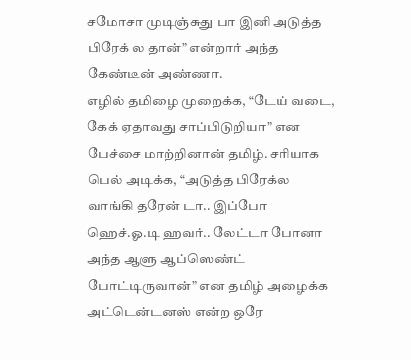சமோசா முடிஞ்சுது பா இனி அடுத்த பிரேக் ல தான்” என்றார் அந்த கேண்டீன் அண்ணா.
எழில் தமிழை முறைக்க, “டேய் வடை, கேக் ஏதாவது சாப்பிடுறியா” என பேச்சை மாற்றினான் தமிழ். சரியாக பெல் அடிக்க, “அடுத்த பிரேக்ல வாங்கி தரேன் டா.. இப்போ ஹெச்.ஓ.டி ஹவர்.. லேட்டா போனா அந்த ஆளு ஆப்ஸெண்ட் போட்டிருவான்” என தமிழ் அழைக்க அட்டென்டனஸ் என்ற ஒரே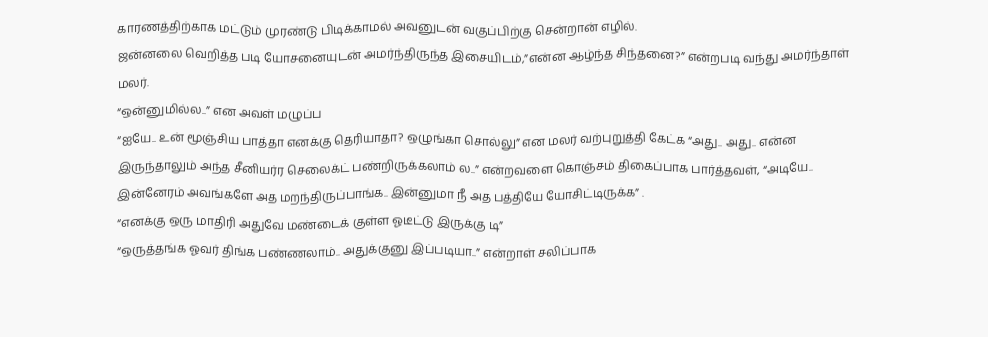காரணத்திற்காக மட்டும் முரண்டு பிடிக்காமல் அவனுடன் வகுப்பிற்கு சென்றான் எழில்.
ஜன்னலை வெறித்த படி யோசனையுடன் அமர்ந்திருந்த இசையிடம்,”என்ன ஆழ்ந்த சிந்தனை?” என்றபடி வந்து அமர்ந்தாள் மலர்.
“ஒன்னுமில்ல..” என அவள் மழுப்ப
“ஐயே.. உன் மூஞ்சிய பாத்தா எனக்கு தெரியாதா? ஒழுங்கா சொல்லு” என மலர் வற்புறுத்தி கேட்க “அது.. அது.. என்ன இருந்தாலும் அந்த சீனியர்ர செலைக்ட் பண்றிருக்கலாம் ல..” என்றவளை கொஞ்சம் திகைப்பாக பார்த்தவள், “அடியே.. இன்னேரம் அவங்களே அத மறந்திருப்பாங்க.. இன்னுமா நீ அத பத்தியே யோசிட்டிருக்க” .
“எனக்கு ஒரு மாதிரி அதுவே மண்டைக் குள்ள ஓடீட்டு இருக்கு டி”
“ஒருத்தங்க ஓவர் திங்க பண்ணலாம்.. அதுக்குனு இப்படியா..” என்றாள் சலிப்பாக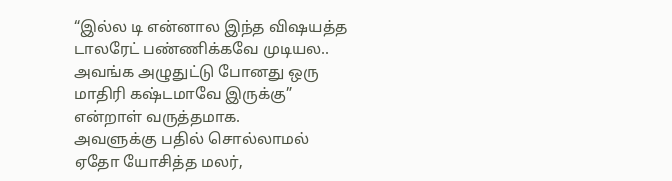“இல்ல டி என்னால இந்த விஷயத்த டாலரேட் பண்ணிக்கவே முடியல.. அவங்க அழுதுட்டு போனது ஒரு மாதிரி கஷ்டமாவே இருக்கு” என்றாள் வருத்தமாக.
அவளுக்கு பதில் சொல்லாமல் ஏதோ யோசித்த மலர்,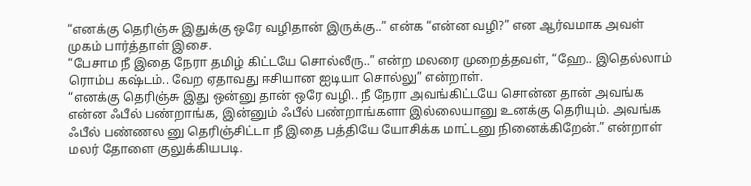“எனக்கு தெரிஞ்சு இதுக்கு ஒரே வழிதான் இருக்கு..” என்க “என்ன வழி?” என ஆர்வமாக அவள் முகம் பார்த்தாள் இசை.
“பேசாம நீ இதை நேரா தமிழ் கிட்டயே சொல்லீரு..” என்ற மலரை முறைத்தவள், “ஹே.. இதெல்லாம் ரொம்ப கஷ்டம்.. வேற ஏதாவது ஈசியான ஐடியா சொல்லு” என்றாள்.
“எனக்கு தெரிஞ்சு இது ஒன்னு தான் ஒரே வழி.. நீ நேரா அவங்கிட்டயே சொன்ன தான் அவங்க என்ன ஃபீல் பண்றாங்க, இன்னும் ஃபீல் பண்றாங்களா இல்லையானு உனக்கு தெரியும். அவங்க ஃபீல் பண்ணல னு தெரிஞ்சிட்டா நீ இதை பத்தியே யோசிக்க மாட்டனு நினைக்கிறேன்.” என்றாள் மலர் தோளை குலுக்கியபடி.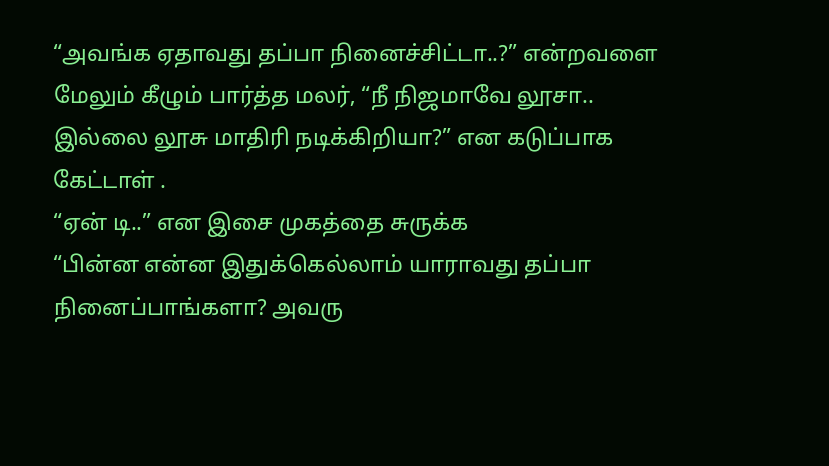“அவங்க ஏதாவது தப்பா நினைச்சிட்டா..?” என்றவளை மேலும் கீழும் பார்த்த மலர், “நீ நிஜமாவே லூசா.. இல்லை லூசு மாதிரி நடிக்கிறியா?” என கடுப்பாக கேட்டாள் .
“ஏன் டி..” என இசை முகத்தை சுருக்க
“பின்ன என்ன இதுக்கெல்லாம் யாராவது தப்பா நினைப்பாங்களா? அவரு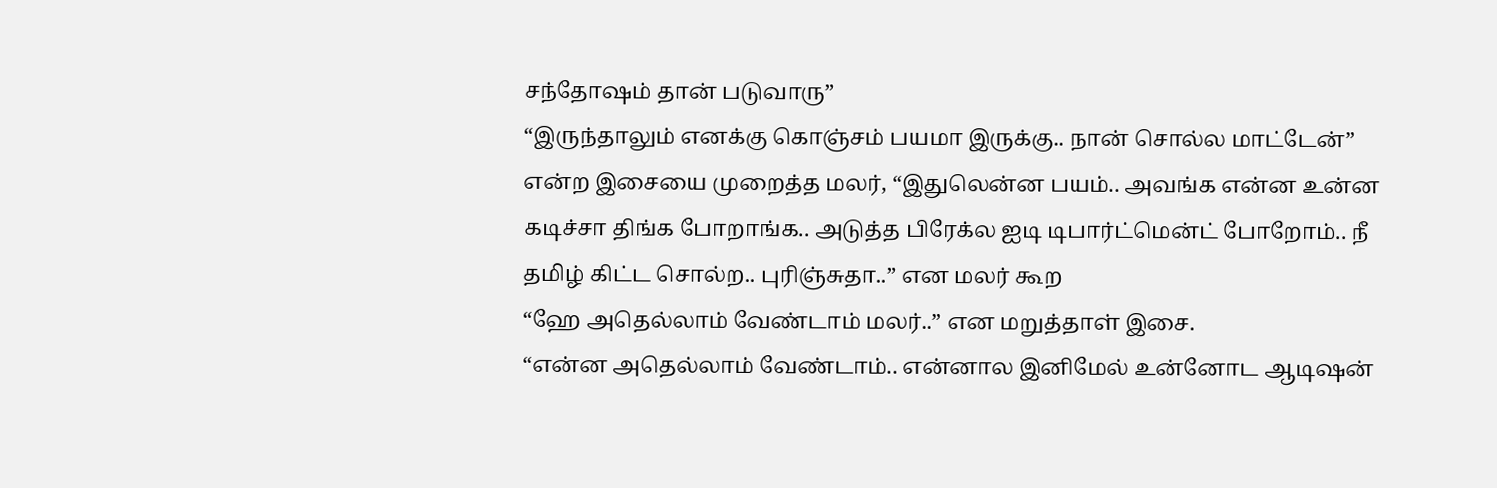சந்தோஷம் தான் படுவாரு”
“இருந்தாலும் எனக்கு கொஞ்சம் பயமா இருக்கு.. நான் சொல்ல மாட்டேன்” என்ற இசையை முறைத்த மலர், “இதுலென்ன பயம்.. அவங்க என்ன உன்ன கடிச்சா திங்க போறாங்க.. அடுத்த பிரேக்ல ஐடி டிபார்ட்மென்ட் போறோம்.. நீ தமிழ் கிட்ட சொல்ற.. புரிஞ்சுதா..” என மலர் கூற
“ஹே அதெல்லாம் வேண்டாம் மலர்..” என மறுத்தாள் இசை.
“என்ன அதெல்லாம் வேண்டாம்.. என்னால இனிமேல் உன்னோட ஆடிஷன்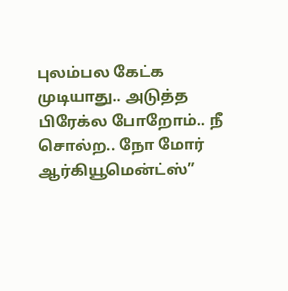புலம்பல கேட்க முடியாது.. அடுத்த பிரேக்ல போறோம்.. நீ சொல்ற.. நோ மோர் ஆர்கியூமென்ட்ஸ்”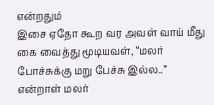என்றதும்
இசை ஏதோ கூற வர அவள் வாய் மீது கை வைத்து மூடியவள், “மலர் போச்சுக்கு மறு பேச்சு இல்ல..” என்றாள் மலர்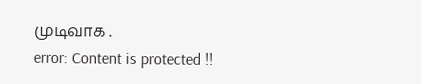முடிவாக .
error: Content is protected !!